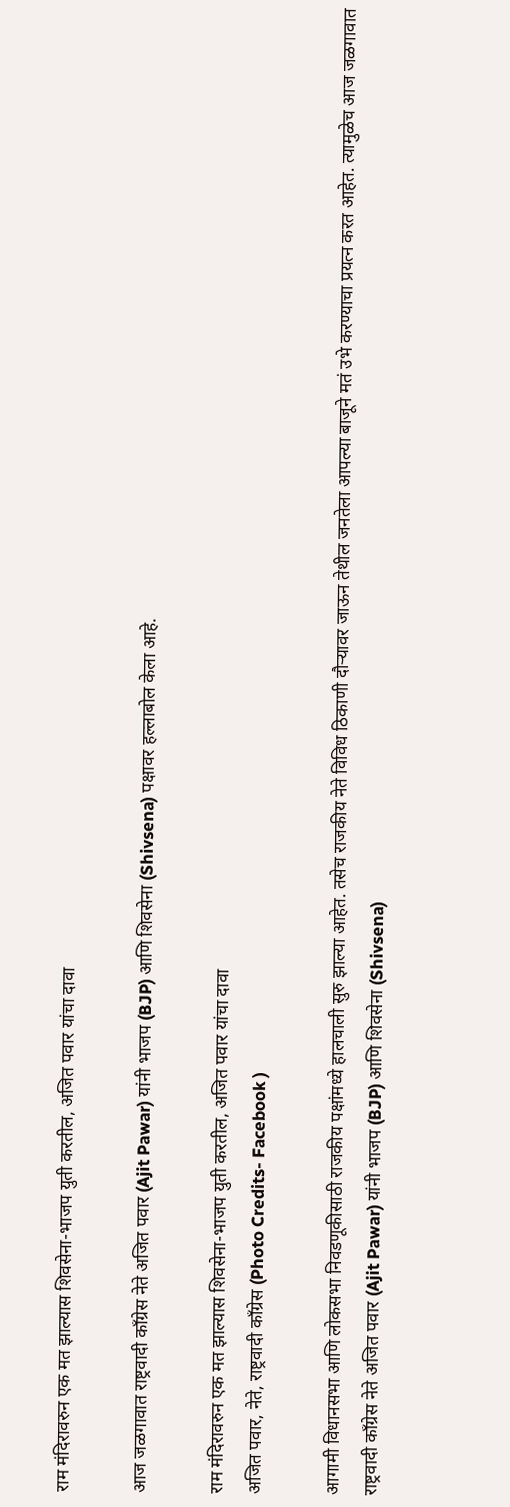राम मंदिरावरुन एक मत झाल्यास शिवसेना-भाजप युती करतील, अजित पवार यांचा दावा

आज जळगावात राष्ट्रवादी काँग्रेस नेते अजित पवार (Ajit Pawar) यांनी भाजप (BJP) आणि शिवसेना (Shivsena) पक्षावर हल्लाबोल केला आहे.

राम मंदिरावरुन एक मत झाल्यास शिवसेना-भाजप युती करतील, अजित पवार यांचा दावा
अजित पवार, नेते, राष्ट्रवादी काँग्रेस (Photo Credits- Facebook )

आगामी विधानसभा आणि लोकसभा निवडणूकीसाठी राजकीय पक्षांमध्ये हालचाली सुरु झाल्या आहेत. तसेच राजकीय नेते विविध ठिकाणी दौऱ्यावर जाऊन तेथील जनतेला आपल्या बाजूने मतं उभे करण्याचा प्रयत्न करत आहेत. त्यामुळेच आज जळगावात राष्ट्रवादी काँग्रेस नेते अजित पवार (Ajit Pawar) यांनी भाजप (BJP) आणि शिवसेना (Shivsena)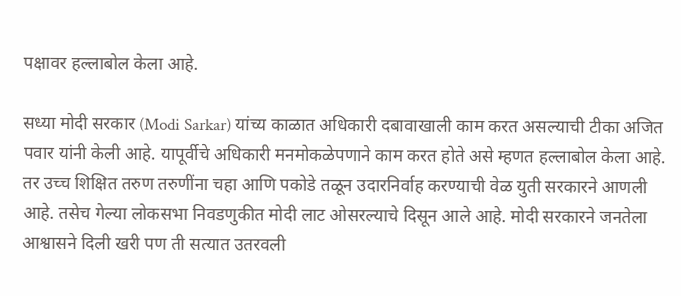पक्षावर हल्लाबोल केला आहे.

सध्या मोदी सरकार (Modi Sarkar) यांच्य काळात अधिकारी दबावाखाली काम करत असल्याची टीका अजित पवार यांनी केली आहे. यापूर्वीचे अधिकारी मनमोकळेपणाने काम करत होते असे म्हणत हल्लाबोल केला आहे. तर उच्च शिक्षित तरुण तरुणींना चहा आणि पकोडे तळून उदारनिर्वाह करण्याची वेळ युती सरकारने आणली आहे. तसेच गेल्या लोकसभा निवडणुकीत मोदी लाट ओसरल्याचे दिसून आले आहे. मोदी सरकारने जनतेला आश्वासने दिली खरी पण ती सत्यात उतरवली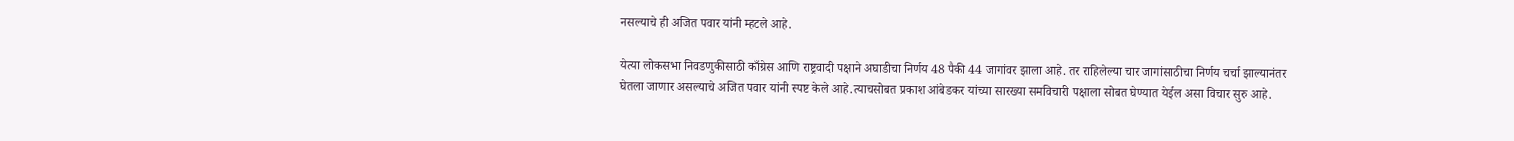नसल्याचे ही अजित पवार यांनी म्हटले आहे.

येत्या लोकसभा निवडणुकीसाठी काँग्रेस आणि राष्ट्रवादी पक्षाने अघाडीचा निर्णय 48 पैकी 44 जागांवर झाला आहे. तर राहिलेल्या चार जागांसाठीचा निर्णय चर्चा झाल्यानंतर घेतला जाणार असल्याचे अजित पवार यांनी स्पष्ट केले आहे.त्याचसोबत प्रकाश आंबेडकर यांच्या सारख्या समविचारी पक्षाला सोबत घेण्यात येईल असा विचार सुरु आहे.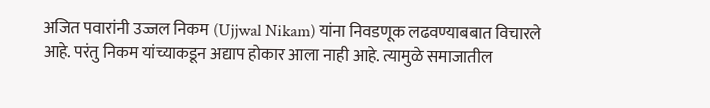अजित पवारांनी उज्जल निकम (Ujjwal Nikam) यांना निवडणूक लढवण्याबबात विचारले आहे. परंतु निकम यांच्याकडून अद्याप होकार आला नाही आहे. त्यामुळे समाजातील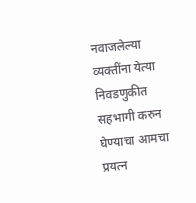नवाजलेल्या व्यक्तींना येत्या निवडणुकीत सहभागी करुन घेण्याचा आमचा प्रयत्न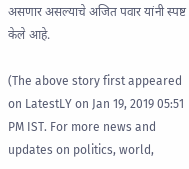असणार असल्याचे अजित पवार यांनी स्पष्ट केले आहे.

(The above story first appeared on LatestLY on Jan 19, 2019 05:51 PM IST. For more news and updates on politics, world,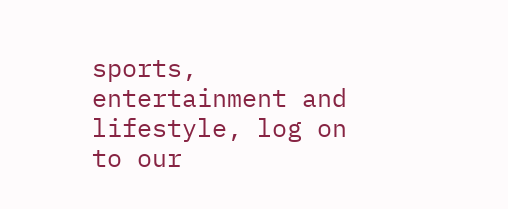sports, entertainment and lifestyle, log on to our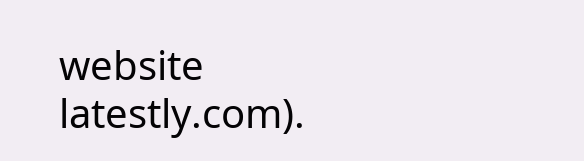website latestly.com).